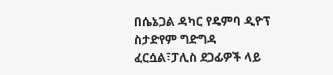በሴኔጋል ዳካር የዴምባ ዲዮፕ ስታድየም ግድግዳ ፈርሷል፣ፓሊስ ደጋፊዎች ላይ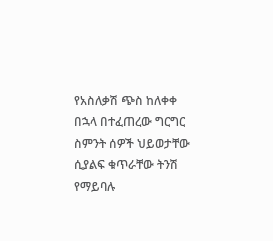የአስለቃሽ ጭስ ከለቀቀ በኋላ በተፈጠረው ግርግር ስምንት ሰዎች ህይወታቸው ሲያልፍ ቁጥራቸው ትንሽ የማይባሉ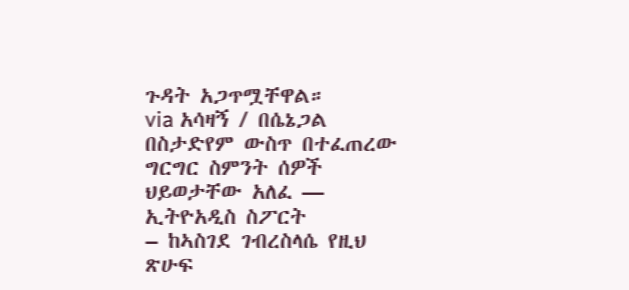ጉዳት አጋጥሟቸዋል።
via አሳዛኝ / በሴኔጋል በስታድየም ውስጥ በተፈጠረው ግርግር ስምንት ሰዎች ህይወታቸው አለፈ — ኢትዮአዲስ ስፖርት
– ከኣስገደ ገብረስላሴ የዚህ ጽሁፍ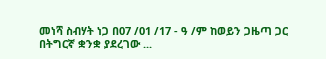መነሻ ስብሃት ነጋ በ07 /01 /17 - ዓ /ም ከወይን ጋዜጣ ጋር በትግርኛ ቋንቋ ያደረገው ...